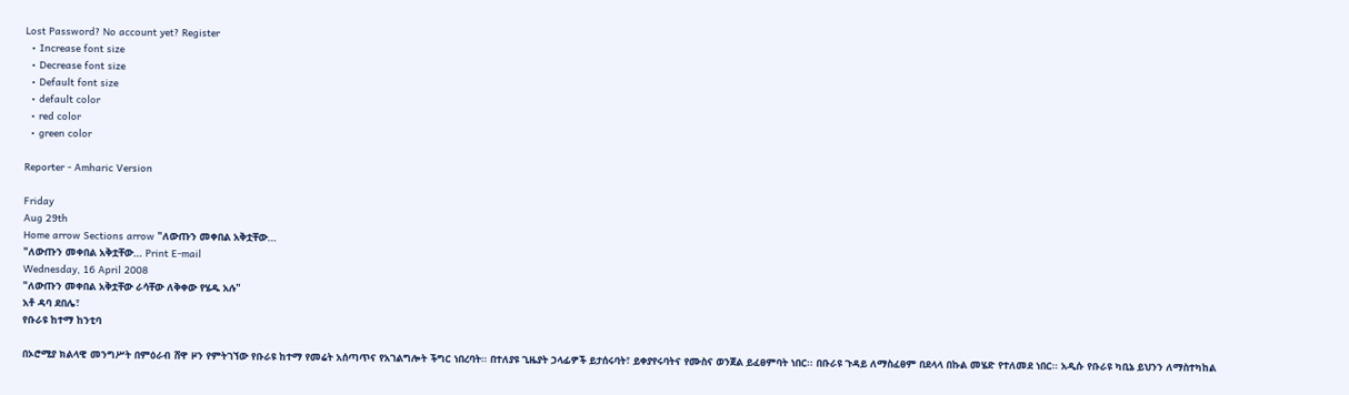Lost Password? No account yet? Register
  • Increase font size
  • Decrease font size
  • Default font size
  • default color
  • red color
  • green color

Reporter - Amharic Version

Friday
Aug 29th
Home arrow Sections arrow "ለውጡን መቀበል አቅቷቸው...
"ለውጡን መቀበል አቅቷቸው... Print E-mail
Wednesday, 16 April 2008
"ለውጡን መቀበል አቅቷቸው ራሳቸው ለቅቀው የሄዱ አሉ"
አቶ ዳባ ደበሌ፣
የቡራዩ ከተማ ከንቲባ

በኦሮሚያ ክልላዊ መንግሥት በምዕራብ ሸዋ ዞን የምትገኘው የቡራዩ ከተማ የመሬት አሰጣጥና የአገልግሎት ችግር ነበረባት፡፡ በተለያዩ ጊዜያት ኃላፊዎች ይታሰሩባት፣ ይቀያየሩባትና የሙስና ወንጀል ይፈፀምባት ነበር፡፡ በቡራዩ ጉዳይ ለማስፈፀም በደላላ በኩል መሄድ የተለመደ ነበር፡፡ አዲሱ የቡራዩ ካቢኔ ይህንን ለማስተካከል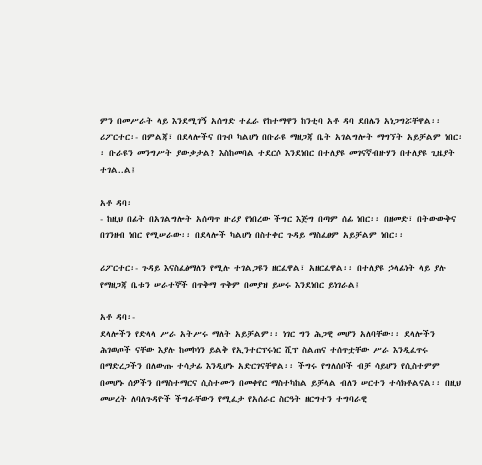ምን በመሥራት ላይ እንደሚገኝ አሰግድ ተፈራ የከተማዋን ከንቲባ አቶ ዳባ ደበሌን አነጋግሯቸዋል፡፡
ሪፖርተር፡- በምልጃ፣ በደላሎችና በጉቦ ካልሆነ በቡራዩ ማዘጋጃ ቤት አገልግሎት ማግኘት አይቻልም ነበር፡፡ ቡራዩን መንግሥት ያውቃታል? እስከመባል ተደርሶ እንደነበር በተለያዩ መገናኛብዙሃን በተለያዩ ጊዜያት ተገል..ል፤

አቶ ዳባ፡
- ከዚህ በፊት በአገልግሎት አሰጣጥ ዙሪያ የነበረው ችግር እጅግ በጣም ሰፊ ነበር፡፡ በዘመድ፣ በትውውቅና በገንዘብ ነበር የሚሠራው፡፡ በደላሎች ካልሆነ በስተቀር ጉዳይ ማስፈፀም አይቻልም ነበር፡፡

ሪፖርተር፡- ጉዳይ እናስፈፅማለን የሚሉ ተገልጋዩን ዘርፈዋል፣ አዘርፈዋል፡፡ በተለያዩ ኃላፊነት ላይ ያሉ የማዘጋጃ ቤቱን ሠራተኞች በጥቅማ ጥቅም በመያዝ ይሠሩ እንደነበር ይነገራል፤

አቶ ዳባ፡-
ደላሎችን የድላላ ሥራ አትሥሩ ማለት አይቻልም፡፡ ነገር ግን ሕጋዊ መሆን አለባቸው፡፡ ደላሎችን ሕገወጦች ናቸው እያሉ ከመኮነን ይልቅ የኢንተርፕሩነር ሺፕ ስልጠና ተሰጥቷቸው ሥራ እንዲፈጥሩ በማድረጋችን በለውጡ ተሳታፊ እንዲሆኑ አድርገናቸዋል፡፡ ችግሩ የግለሰቦች ብቻ ሳይሆን የሲስተምም በመሆኑ ሰዎችን በማስተማርና ሲስተሙን በመቀየር ማስተካከል ይቻላል ብለን ሠርተን ተሳክቶልናል፡፡ በዚህ መሠረት ለባለጉዳዮች ችግራቸውን የሚፈታ የአሰራር ስርዓት ዘርግተን ተግባራዊ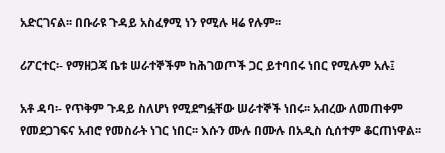አድርገናል፡፡ በቡራዩ ጉዳይ አስፈፃሚ ነን የሚሉ ዛሬ የሉም፡፡

ሪፖርተር፡- የማዘጋጃ ቤቱ ሠራተኞችም ከሕገወጦች ጋር ይተባበሩ ነበር የሚሉም አሉ፤

አቶ ዳባ፡- የጥቅም ጉዳይ ስለሆነ የሚደግፏቸው ሠራተኞች ነበሩ፡፡ አብረው ለመጠቀም የመደጋገፍና አብሮ የመስራት ነገር ነበር፡፡ እሱን ሙሉ በሙሉ በአዲስ ሲሰተም ቆርጠነዋል፡፡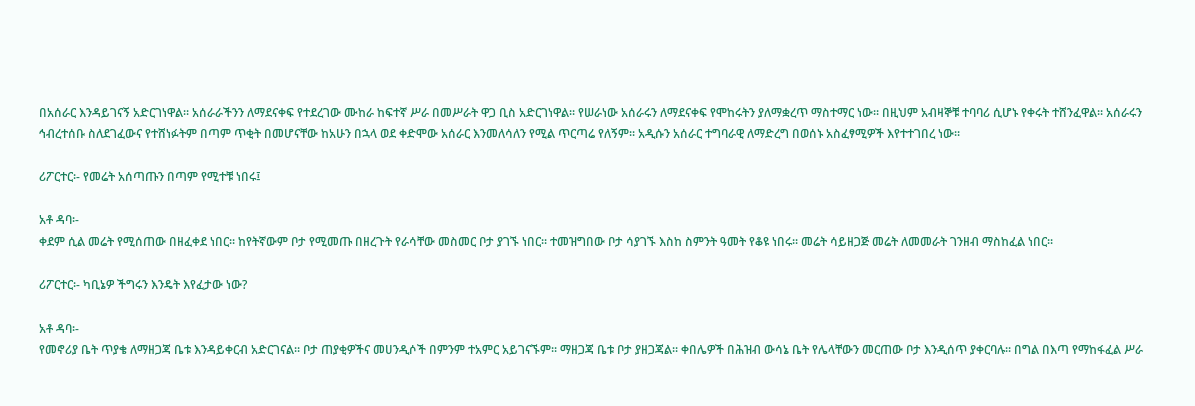በአሰራር እንዳይገናኝ አድርገነዋል፡፡ አሰራራችንን ለማደናቀፍ የተደረገው ሙከራ ከፍተኛ ሥራ በመሥራት ዋጋ ቢስ አድርገነዋል፡፡ የሠራነው አሰራሩን ለማደናቀፍ የሞከሩትን ያለማቋረጥ ማስተማር ነው፡፡ በዚህም አብዛኞቹ ተባባሪ ሲሆኑ የቀሩት ተሸንፈዋል፡፡ አሰራሩን ኅብረተሰቡ ስለደገፈውና የተሸነፉትም በጣም ጥቂት በመሆናቸው ከአሁን በኋላ ወደ ቀድሞው አሰራር እንመለሳለን የሚል ጥርጣሬ የለኝም፡፡ አዲሱን አሰራር ተግባራዊ ለማድረግ በወሰኑ አስፈፃሚዎች እየተተገበረ ነው፡፡

ሪፖርተር፡- የመሬት አሰጣጡን በጣም የሚተቹ ነበሩ፤

አቶ ዳባ፡-
ቀደም ሲል መሬት የሚሰጠው በዘፈቀደ ነበር፡፡ ከየትኛውም ቦታ የሚመጡ በዘረጉት የራሳቸው መስመር ቦታ ያገኙ ነበር፡፡ ተመዝግበው ቦታ ሳያገኙ እስከ ስምንት ዓመት የቆዩ ነበሩ፡፡ መሬት ሳይዘጋጅ መሬት ለመመራት ገንዘብ ማስከፈል ነበር፡፡

ሪፖርተር፡- ካቢኔዎ ችግሩን እንዴት እየፈታው ነው?

አቶ ዳባ፡-
የመኖሪያ ቤት ጥያቄ ለማዘጋጃ ቤቱ እንዳይቀርብ አድርገናል፡፡ ቦታ ጠያቂዎችና መሀንዲሶች በምንም ተአምር አይገናኙም፡፡ ማዘጋጃ ቤቱ ቦታ ያዘጋጃል፡፡ ቀበሌዎች በሕዝብ ውሳኔ ቤት የሌላቸውን መርጠው ቦታ እንዲሰጥ ያቀርባሉ፡፡ በግል በእጣ የማከፋፈል ሥራ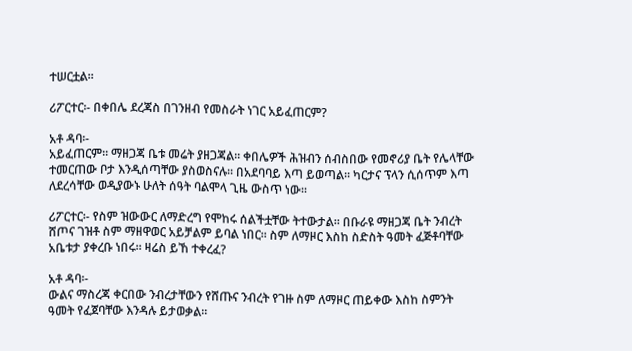ተሠርቷል፡፡

ሪፖርተር፡- በቀበሌ ደረጃስ በገንዘብ የመስራት ነገር አይፈጠርም?

አቶ ዳባ፡-
አይፈጠርም፡፡ ማዘጋጃ ቤቱ መሬት ያዘጋጃል፡፡ ቀበሌዎች ሕዝብን ሰብስበው የመኖሪያ ቤት የሌላቸው ተመርጠው ቦታ እንዲሰጣቸው ያስወስናሉ፡፡ በአደባባይ እጣ ይወጣል፡፡ ካርታና ፕላን ሲሰጥም እጣ ለደረሳቸው ወዲያውኑ ሁለት ሰዓት ባልሞላ ጊዜ ውስጥ ነው፡፡

ሪፖርተር፡- የስም ዝውውር ለማድረግ የሞከሩ ሰልችቷቸው ትተውታል፡፡ በቡራዩ ማዘጋጃ ቤት ንብረት ሸጦና ገዝቶ ስም ማዘዋወር አይቻልም ይባል ነበር፡፡ ስም ለማዞር እስከ ስድስት ዓመት ፈጅቶባቸው አቤቱታ ያቀረቡ ነበሩ፡፡ ዛሬስ ይኸ ተቀረፈ?

አቶ ዳባ፡-
ውልና ማስረጃ ቀርበው ንብረታቸውን የሸጡና ንብረት የገዙ ስም ለማዞር ጠይቀው እስከ ስምንት ዓመት የፈጀባቸው እንዳሉ ይታወቃል፡፡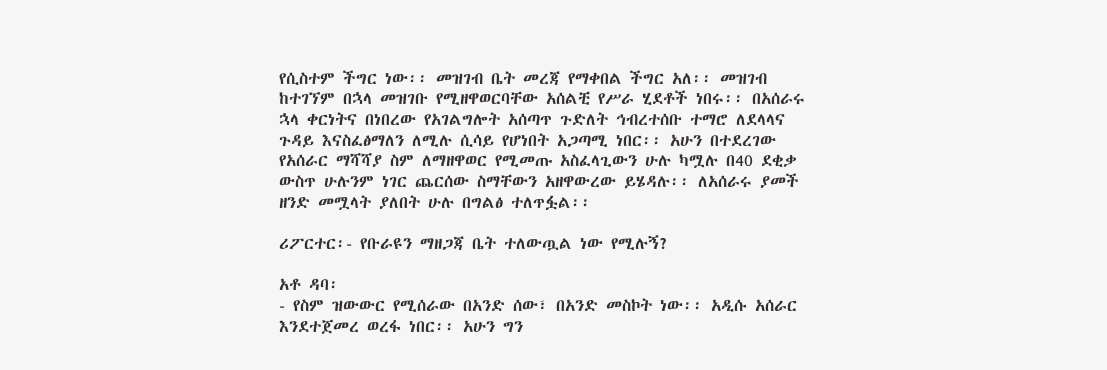የሲስተም ችግር ነው፡፡ መዝገብ ቤት መረጃ የማቀበል ችግር አለ፡፡ መዝገብ ከተገኘም በኋላ መዝገቡ የሚዘዋወርባቸው አሰልቺ የሥራ ሂደቶች ነበሩ፡፡ በአሰራሩ ኋላ ቀርነትና በነበረው የአገልግሎት አሰጣጥ ጉድለት ኅብረተሰቡ ተማሮ ለደላላና ጉዳይ እናስፈፅማለን ለሚሉ ሲሳይ የሆነበት አጋጣሚ ነበር፡፡ አሁን በተደረገው የአሰራር ማሻሻያ ስም ለማዘዋወር የሚመጡ አስፈላጊውን ሁሉ ካሟሉ በ40 ደቂቃ ውስጥ ሁሉንም ነገር ጨርሰው ስማቸውን አዘዋውረው ይሄዳሉ፡፡ ለአሰራሩ ያመች ዘንድ መሟላት ያለበት ሁሉ በግልፅ ተለጥፏል፡፡

ሪፖርተር፡- የቡራዩን ማዘጋጃ ቤት ተለውጧል ነው የሚሉኝ?

አቶ ዳባ፡
- የስም ዝውውር የሚሰራው በአንድ ሰው፣ በአንድ መስኮት ነው፡፡ አዲሱ አሰራር እንደተጀመረ ወረፋ ነበር፡፡ አሁን ግን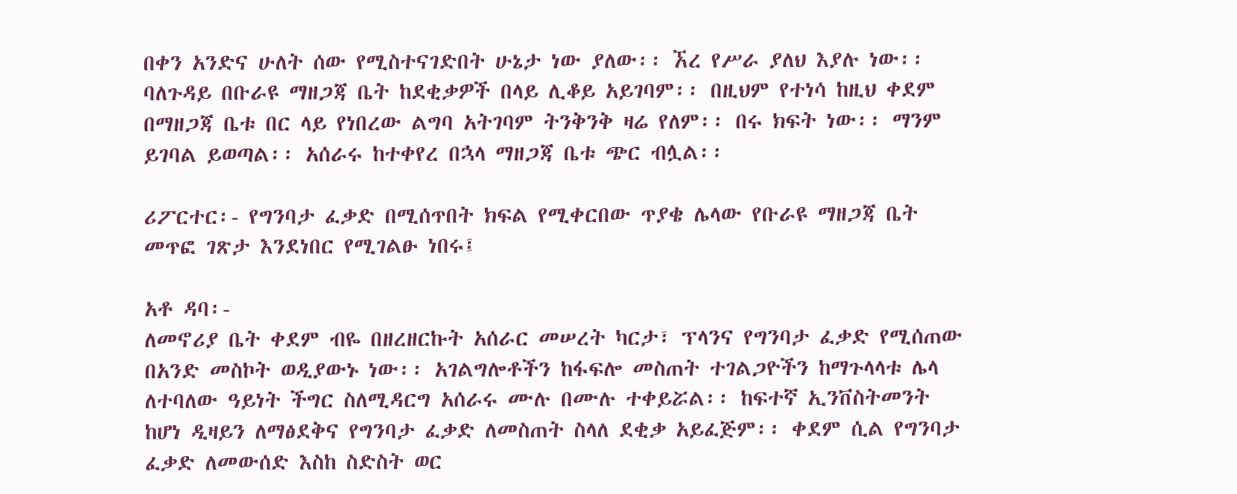በቀን አንድና ሁለት ሰው የሚስተናገድበት ሁኔታ ነው ያለው፡፡ ኧረ የሥራ ያለህ እያሉ ነው፡፡ ባለጉዳይ በቡራዩ ማዘጋጃ ቤት ከደቂቃዎች በላይ ሊቆይ አይገባም፡፡ በዚህም የተነሳ ከዚህ ቀደም በማዘጋጃ ቤቱ በር ላይ የነበረው ልግባ አትገባም ትንቅንቅ ዛሬ የለም፡፡ በሩ ክፍት ነው፡፡ ማንም ይገባል ይወጣል፡፡ አሰራሩ ከተቀየረ በኋላ ማዘጋጃ ቤቱ ጭር ብሏል፡፡

ሪፖርተር፡- የግንባታ ፈቃድ በሚሰጥበት ክፍል የሚቀርበው ጥያቄ ሌላው የቡራዩ ማዘጋጃ ቤት መጥፎ ገጽታ እንደነበር የሚገልፁ ነበሩ፤

አቶ ዳባ፡-
ለመኖሪያ ቤት ቀደም ብዬ በዘረዘርኩት አሰራር መሠረት ካርታ፣ ፕላንና የግንባታ ፈቃድ የሚሰጠው በአንድ መስኮት ወዲያውኑ ነው፡፡ አገልግሎቶችን ከፋፍሎ መስጠት ተገልጋዮችን ከማጉላላቱ ሌላ ለተባለው ዓይነት ችግር ስለሚዳርግ አሰራሩ ሙሉ በሙሉ ተቀይሯል፡፡ ከፍተኛ ኢንቨስትመንት ከሆነ ዲዛይን ለማፅደቅና የግንባታ ፈቃድ ለመስጠት ስላለ ደቂቃ አይፈጅም፡፡ ቀደም ሲል የግንባታ ፈቃድ ለመውሰድ እስከ ስድስት ወር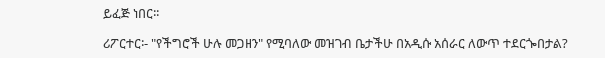ይፈጅ ነበር፡፡

ሪፖርተር፡- "የችግሮች ሁሉ መጋዘን" የሚባለው መዝገብ ቤታችሁ በአዲሱ አሰራር ለውጥ ተደርጐበታል?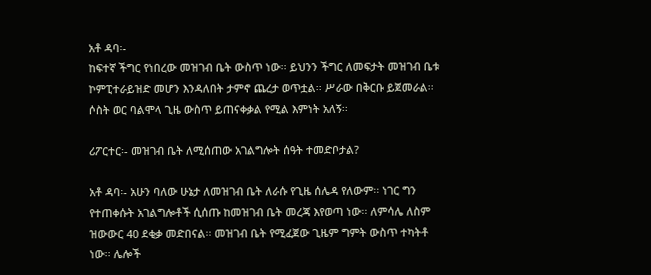አቶ ዳባ፡-
ከፍተኛ ችግር የነበረው መዝገብ ቤት ውስጥ ነው፡፡ ይህንን ችግር ለመፍታት መዝገብ ቤቱ ኮምፒተራይዝድ መሆን እንዳለበት ታምኖ ጨረታ ወጥቷል፡፡ ሥራው በቅርቡ ይጀመራል፡፡ ሶስት ወር ባልሞላ ጊዜ ውስጥ ይጠናቀቃል የሚል እምነት አለኝ፡፡

ሪፖርተር፡- መዝገብ ቤት ለሚሰጠው አገልግሎት ሰዓት ተመድቦታል?

አቶ ዳባ፡- አሁን ባለው ሁኔታ ለመዝገብ ቤት ለራሱ የጊዜ ሰሌዳ የለውም፡፡ ነገር ግን የተጠቀሱት አገልግሎቶች ሲሰጡ ከመዝገብ ቤት መረጃ እየወጣ ነው፡፡ ለምሳሌ ለስም ዝውውር 40 ደቂቃ መድበናል፡፡ መዝገብ ቤት የሚፈጀው ጊዜም ግምት ውስጥ ተካትቶ ነው፡፡ ሌሎች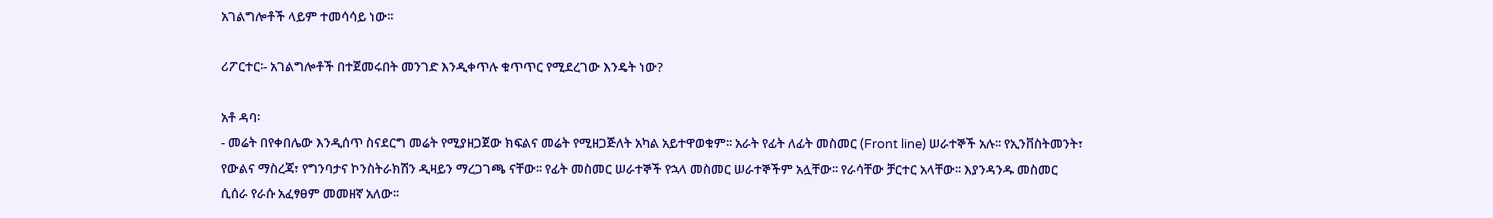አገልግሎቶች ላይም ተመሳሳይ ነው፡፡

ሪፖርተር፡- አገልግሎቶች በተጀመሩበት መንገድ እንዲቀጥሉ ቁጥጥር የሚደረገው እንዴት ነው?

አቶ ዳባ፡
- መሬት በየቀበሌው እንዲሰጥ ስናደርግ መሬት የሚያዘጋጀው ክፍልና መሬት የሚዘጋጅለት አካል አይተዋወቁም፡፡ አራት የፊት ለፊት መስመር (Front line) ሠራተኞች አሉ፡፡ የኢንቨስትመንት፣ የውልና ማስረጃ፣ የግንባታና ኮንስትራክሽን ዲዛይን ማረጋገጫ ናቸው፡፡ የፊት መስመር ሠራተኞች የኋላ መስመር ሠራተኞችም አሏቸው፡፡ የራሳቸው ቻርተር አላቸው፡፡ እያንዳንዱ መስመር ሲሰራ የራሱ አፈፃፀም መመዘኛ አለው፡፡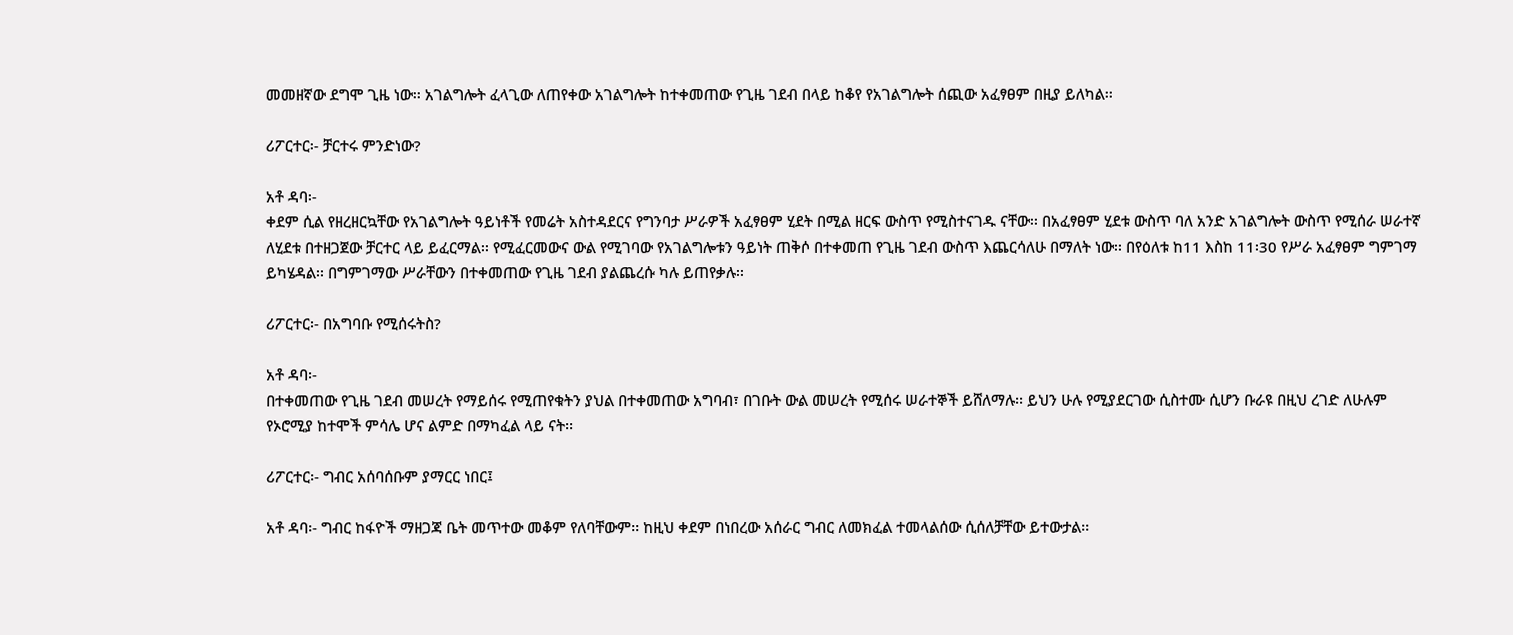መመዘኛው ደግሞ ጊዜ ነው፡፡ አገልግሎት ፈላጊው ለጠየቀው አገልግሎት ከተቀመጠው የጊዜ ገደብ በላይ ከቆየ የአገልግሎት ሰጪው አፈፃፀም በዚያ ይለካል፡፡

ሪፖርተር፡- ቻርተሩ ምንድነው?

አቶ ዳባ፡-
ቀደም ሲል የዘረዘርኳቸው የአገልግሎት ዓይነቶች የመሬት አስተዳደርና የግንባታ ሥራዎች አፈፃፀም ሂደት በሚል ዘርፍ ውስጥ የሚስተናገዱ ናቸው፡፡ በአፈፃፀም ሂደቱ ውስጥ ባለ አንድ አገልግሎት ውስጥ የሚሰራ ሠራተኛ ለሂደቱ በተዘጋጀው ቻርተር ላይ ይፈርማል፡፡ የሚፈርመውና ውል የሚገባው የአገልግሎቱን ዓይነት ጠቅሶ በተቀመጠ የጊዜ ገደብ ውስጥ እጨርሳለሁ በማለት ነው፡፡ በየዕለቱ ከ11 እስከ 11፡30 የሥራ አፈፃፀም ግምገማ ይካሄዳል፡፡ በግምገማው ሥራቸውን በተቀመጠው የጊዜ ገደብ ያልጨረሱ ካሉ ይጠየቃሉ፡፡

ሪፖርተር፡- በአግባቡ የሚሰሩትስ?

አቶ ዳባ፡-
በተቀመጠው የጊዜ ገደብ መሠረት የማይሰሩ የሚጠየቁትን ያህል በተቀመጠው አግባብ፣ በገቡት ውል መሠረት የሚሰሩ ሠራተኞች ይሸለማሉ፡፡ ይህን ሁሉ የሚያደርገው ሲስተሙ ሲሆን ቡራዩ በዚህ ረገድ ለሁሉም የኦሮሚያ ከተሞች ምሳሌ ሆና ልምድ በማካፈል ላይ ናት፡፡

ሪፖርተር፡- ግብር አሰባሰቡም ያማርር ነበር፤

አቶ ዳባ፡- ግብር ከፋዮች ማዘጋጃ ቤት መጥተው መቆም የለባቸውም፡፡ ከዚህ ቀደም በነበረው አሰራር ግብር ለመክፈል ተመላልሰው ሲሰለቻቸው ይተውታል፡፡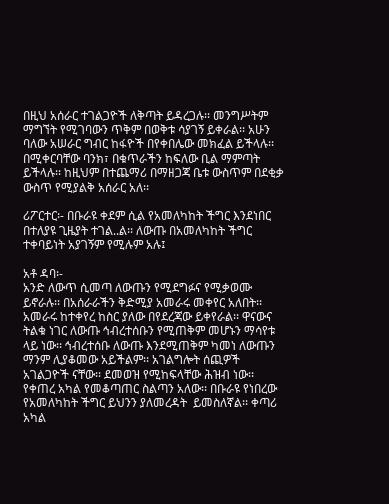በዚህ አሰራር ተገልጋዮች ለቅጣት ይዳረጋሉ፡፡ መንግሥትም ማግኘት የሚገባውን ጥቅም በወቅቱ ሳያገኝ ይቀራል፡፡ አሁን ባለው አሠራር ግብር ከፋዮች በየቀበሌው መክፈል ይችላሉ፡፡ በሚቀርባቸው ባንክ፣ በቁጥራችን ከፍለው ቢል ማምጣት ይችላሉ፡፡ ከዚህም በተጨማሪ በማዘጋጃ ቤቱ ውስጥም በደቂቃ ውስጥ የሚያልቅ አሰራር አለ፡፡

ሪፖርተር፡- በቡራዩ ቀደም ሲል የአመለካከት ችግር እንደነበር በተለያዩ ጊዜያት ተገል..ል፡፡ ለውጡ በአመለካከት ችግር ተቀባይነት አያገኝም የሚሉም አሉ፤

አቶ ዳባ፡-
አንድ ለውጥ ሲመጣ ለውጡን የሚደግፉና የሚቃወሙ ይኖራሉ፡፡ በአሰራራችን ቅድሚያ አመራሩ መቀየር አለበት፡፡ አመራሩ ከተቀየረ ከስር ያለው በየደረጃው ይቀየራል፡፡ ዋናውና ትልቁ ነገር ለውጡ ኅብረተሰቡን የሚጠቅም መሆኑን ማሳየቱ ላይ ነው፡፡ ኅብረተሰቡ ለውጡ እንደሚጠቅም ካመነ ለውጡን ማንም ሊያቆመው አይችልም፡፡ አገልግሎት ሰጪዎች አገልጋዮች ናቸው፡፡ ደመወዝ የሚከፍላቸው ሕዝብ ነው፡፡ የቀጠረ አካል የመቆጣጠር ስልጣን አለው፡፡ በቡራዩ የነበረው የአመለካከት ችግር ይህንን ያለመረዳት  ይመስለኛል፡፡ ቀጣሪ አካል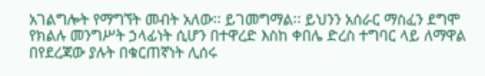አገልግሎት የማግኘት መብት አለው፡፡ ይገመግማል፡፡ ይህንን አሰራር ማስፈን ደግሞ የክልሉ መንግሥት ኃላፊነት ሲሆን በተዋረድ እስከ ቀበሌ ድረስ ተግባር ላይ ለማዋል በየደረጃው ያሉት በቁርጠኛነት ሊሰሩ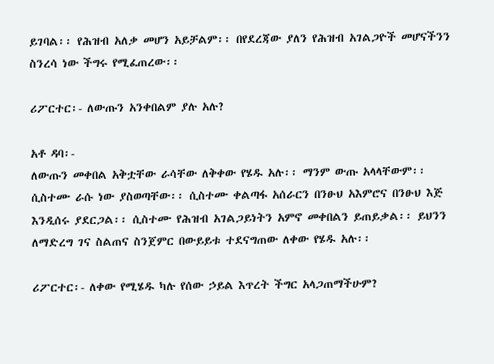ይገባል፡፡ የሕዝብ አለቃ መሆን አይቻልም፡፡ በየደረጃው ያለን የሕዝብ አገልጋዮች መሆናችንን ስንረሳ ነው ችግሩ የሚፈጠረው፡፡

ሪፖርተር፡- ለውጡን አንቀበልም ያሉ አሉ?

አቶ ዳባ፡-
ለውጡን መቀበል አቅቷቸው ራሳቸው ለቅቀው የሄዱ አሉ፡፡ ማንም ውጡ አላላቸውም፡፡ ሲስተሙ ራሱ ነው ያስወጣቸው፡፡ ሲስተሙ ቀልጣፋ አሰራርን በንፁህ አእምሮና በንፁህ እጅ እንዲሰሩ ያደርጋል፡፡ ሲስተሙ የሕዝብ አገልጋይነትን አምኖ መቀበልን ይጠይቃል፡፡ ይህንን ለማድረግ ገና ስልጠና ስንጀምር በውይይቱ ተደናግጠው ለቀው የሄዱ አሉ፡፡

ሪፖርተር፡- ለቀው የሚሄዱ ካሉ የሰው ኃይል እጥረት ችግር አላጋጠማችሁም?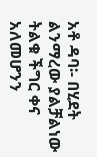አቶ ዳባ፡- በሂደት ልንማረው ያልቻልነው ትልቁ ችግር ቀና አለመሆንን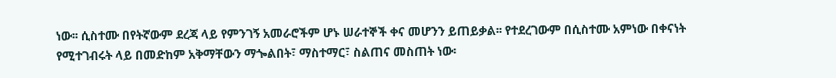ነው፡፡ ሲስተሙ በየትኛውም ደረጃ ላይ የምንገኝ አመራሮችም ሆኑ ሠራተኞች ቀና መሆንን ይጠይቃል፡፡ የተደረገውም በሲስተሙ አምነው በቀናነት የሚተገብሩት ላይ በመድከም አቅማቸውን ማጐልበት፣ ማስተማር፣ ስልጠና መስጠት ነው፡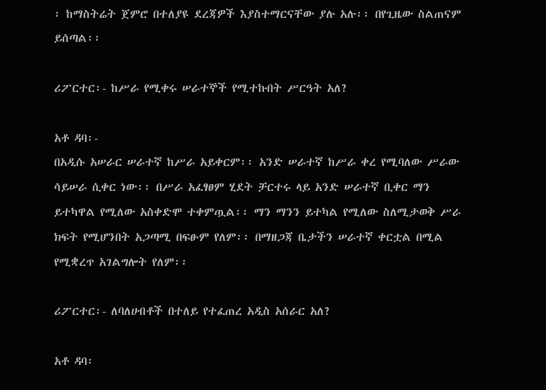፡ ከማስትሬት ጀምሮ በተለያዩ ደረጃዎች እያስተማርናቸው ያሉ አሉ፡፡ በየጊዜው ስልጠናም ይሰጣል፡፡

ሪፖርተር፡- ከሥራ የሚቀሩ ሠራተኞች የሚተኩበት ሥርዓት አለ?

አቶ ዳባ፡-
በአዲሱ አሠራር ሠራተኛ ከሥራ አይቀርም፡፡ አንድ ሠራተኛ ከሥራ ቀረ የሚባለው ሥራው ሳይሠራ ሲቀር ነው፡፡ በሥራ አፈፃፀም ሂደት ቻርተሩ ላይ አንድ ሠራተኛ ቢቀር ማን ይተካዋል የሚለው አስቀድሞ ተቀምጧል፡፡ ማን ማንን ይተካል የሚለው ስለሚታወቅ ሥራ ክፍት የሚሆንበት አጋጣሚ በፍፁም የለም፡፡ በማዘጋጃ ቤታችን ሠራተኛ ቀርቷል በሚል የሚቋረጥ አገልግሎት የለም፡፡

ሪፖርተር፡- ለባለሀብቶች በተለይ የተፈጠረ አዲስ አሰራር አለ?

አቶ ዳባ፡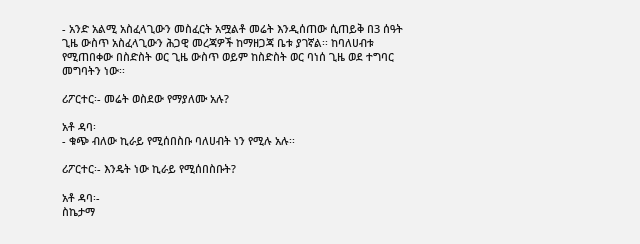- አንድ አልሚ አስፈላጊውን መስፈርት አሟልቶ መሬት እንዲሰጠው ሲጠይቅ በ3 ሰዓት ጊዜ ውስጥ አስፈላጊውን ሕጋዊ መረጃዎች ከማዘጋጃ ቤቱ ያገኛል፡፡ ከባለሀብቱ የሚጠበቀው በስድስት ወር ጊዜ ውስጥ ወይም ከስድስት ወር ባነሰ ጊዜ ወደ ተግባር መግባትን ነው፡፡

ሪፖርተር፡- መሬት ወስደው የማያለሙ አሉ?

አቶ ዳባ፡
- ቁጭ ብለው ኪራይ የሚሰበስቡ ባለሀብት ነን የሚሉ አሉ፡፡

ሪፖርተር፡- እንዴት ነው ኪራይ የሚሰበስቡት?

አቶ ዳባ፡-
ስኬታማ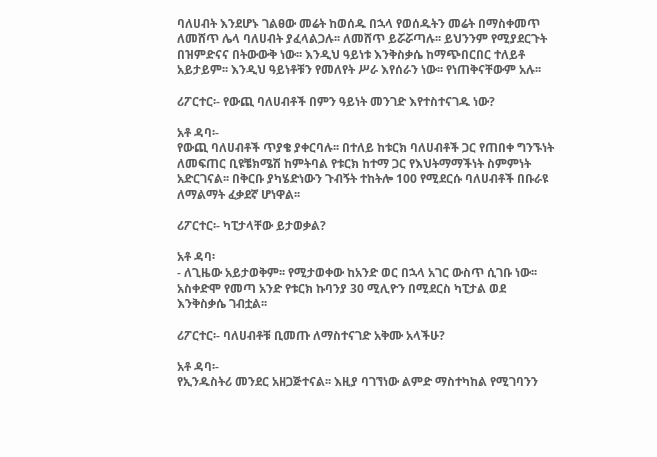ባለሀብት እንደሆኑ ገልፀው መሬት ከወሰዱ በኋላ የወሰዱትን መሬት በማስቀመጥ ለመሸጥ ሌላ ባለሀብት ያፈላልጋሉ፡፡ ለመሸጥ ይሯሯጣሉ፡፡ ይህንንም የሚያደርጉት በዝምድናና በትውውቅ ነው፡፡ እንዲህ ዓይነቱ እንቅስቃሴ ከማጭበርበር ተለይቶ አይታይም፡፡ እንዲህ ዓይነቶቹን የመለየት ሥራ እየሰራን ነው፡፡ የነጠቅናቸውም አሉ፡፡

ሪፖርተር፡- የውጪ ባለሀብቶች በምን ዓይነት መንገድ እየተስተናገዱ ነው?

አቶ ዳባ፡-
የውጪ ባለሀብቶች ጥያቄ ያቀርባሉ፡፡ በተለይ ከቱርክ ባለሀብቶች ጋር የጠበቀ ግንኙነት ለመፍጠር ቢዩቼክሜሽ ከምትባል የቱርክ ከተማ ጋር የእህትማማችነት ስምምነት አድርገናል፡፡ በቅርቡ ያካሄድነውን ጉብኝት ተከትሎ 100 የሚደርሱ ባለሀብቶች በቡራዩ ለማልማት ፈቃደኛ ሆነዋል፡፡

ሪፖርተር፡- ካፒታላቸው ይታወቃል?

አቶ ዳባ፡
- ለጊዜው አይታወቅም፡፡ የሚታወቀው ከአንድ ወር በኋላ አገር ውስጥ ሲገቡ ነው፡፡ አስቀድሞ የመጣ አንድ የቱርክ ኩባንያ 30 ሚሊዮን በሚደርስ ካፒታል ወደ እንቅስቃሴ ገብቷል፡፡

ሪፖርተር፡- ባለሀብቶቹ ቢመጡ ለማስተናገድ አቅሙ አላችሁ?

አቶ ዳባ፡-
የኢንዱስትሪ መንደር አዘጋጅተናል፡፡ እዚያ ባገኘነው ልምድ ማስተካከል የሚገባንን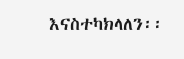እናስተካክላለን፡፡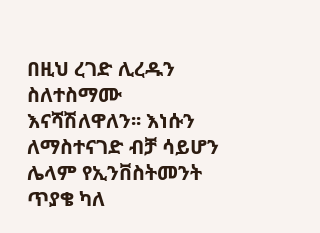በዚህ ረገድ ሊረዱን ስለተስማሙ እናሻሽለዋለን፡፡ እነሱን ለማስተናገድ ብቻ ሳይሆን ሌላም የኢንቨስትመንት ጥያቄ ካለ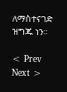ለማስተናገድ ዝግጁ ነን፡፡

< Prev   Next >